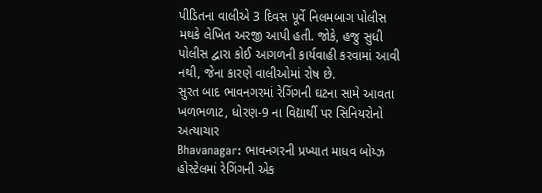પીડિતના વાલીએ 3 દિવસ પૂર્વે નિલમબાગ પોલીસ મથકે લેખિત અરજી આપી હતી. જોકે, હજુ સુધી પોલીસ દ્વારા કોઈ આગળની કાર્યવાહી કરવામાં આવી નથી, જેના કારણે વાલીઓમાં રોષ છે.
સુરત બાદ ભાવનગરમાં રેગિંગની ઘટના સામે આવતા ખળભળાટ, ધોરણ-9 ના વિદ્યાર્થી પર સિનિયરોનો અત્યાચાર
Bhavanagar: ભાવનગરની પ્રખ્યાત માધવ બોય્ઝ હોસ્ટેલમાં રેગિંગની એક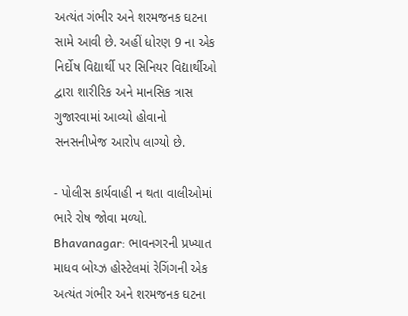અત્યંત ગંભીર અને શરમજનક ઘટના સામે આવી છે. અહીં ધોરણ 9 ના એક નિર્દોષ વિદ્યાર્થી પર સિનિયર વિદ્યાર્થીઓ દ્વારા શારીરિક અને માનસિક ત્રાસ ગુજારવામાં આવ્યો હોવાનો સનસનીખેજ આરોપ લાગ્યો છે.

- પોલીસ કાર્યવાહી ન થતા વાલીઓમાં ભારે રોષ જોવા મળ્યો.
Bhavanagar: ભાવનગરની પ્રખ્યાત માધવ બોય્ઝ હોસ્ટેલમાં રેગિંગની એક અત્યંત ગંભીર અને શરમજનક ઘટના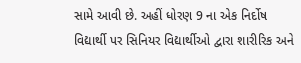સામે આવી છે. અહીં ધોરણ 9 ના એક નિર્દોષ વિદ્યાર્થી પર સિનિયર વિદ્યાર્થીઓ દ્વારા શારીરિક અને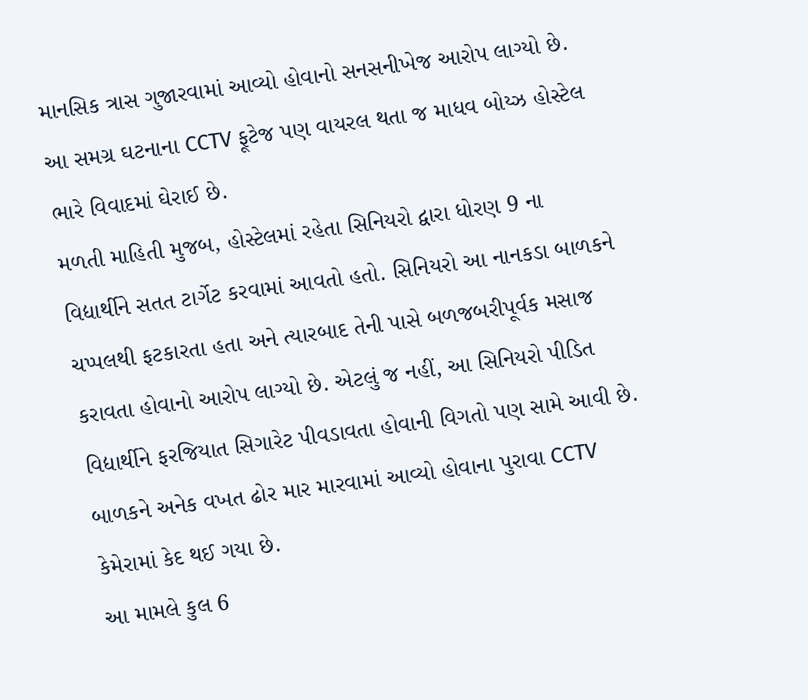માનસિક ત્રાસ ગુજારવામાં આવ્યો હોવાનો સનસનીખેજ આરોપ લાગ્યો છે. આ સમગ્ર ઘટનાના CCTV ફૂટેજ પણ વાયરલ થતા જ માધવ બોય્ઝ હોસ્ટેલ ભારે વિવાદમાં ઘેરાઈ છે.
મળતી માહિતી મુજબ, હોસ્ટેલમાં રહેતા સિનિયરો દ્વારા ધોરણ 9 ના વિદ્યાર્થીને સતત ટાર્ગેટ કરવામાં આવતો હતો. સિનિયરો આ નાનકડા બાળકને ચપ્પલથી ફટકારતા હતા અને ત્યારબાદ તેની પાસે બળજબરીપૂર્વક મસાજ કરાવતા હોવાનો આરોપ લાગ્યો છે. એટલું જ નહીં, આ સિનિયરો પીડિત વિદ્યાર્થીને ફરજિયાત સિગારેટ પીવડાવતા હોવાની વિગતો પણ સામે આવી છે. બાળકને અનેક વખત ઢોર માર મારવામાં આવ્યો હોવાના પુરાવા CCTV કેમેરામાં કેદ થઈ ગયા છે.
આ મામલે કુલ 6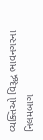વ્યક્તિઓ વિરૂદ્ધ ભાવનગરના નિલમબાગ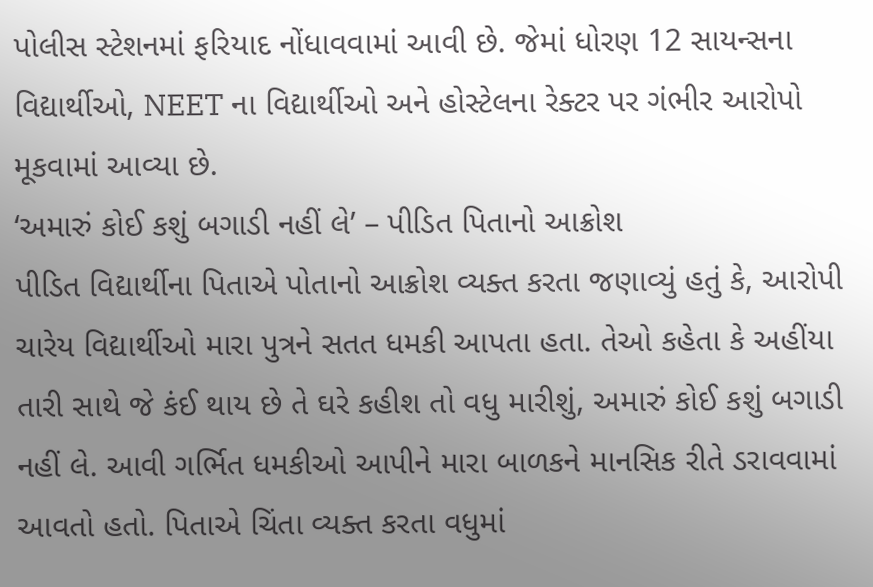પોલીસ સ્ટેશનમાં ફરિયાદ નોંધાવવામાં આવી છે. જેમાં ધોરણ 12 સાયન્સના વિદ્યાર્થીઓ, NEET ના વિદ્યાર્થીઓ અને હોસ્ટેલના રેક્ટર પર ગંભીર આરોપો મૂકવામાં આવ્યા છે.
‘અમારું કોઈ કશું બગાડી નહીં લે’ – પીડિત પિતાનો આક્રોશ
પીડિત વિદ્યાર્થીના પિતાએ પોતાનો આક્રોશ વ્યક્ત કરતા જણાવ્યું હતું કે, આરોપી ચારેય વિદ્યાર્થીઓ મારા પુત્રને સતત ધમકી આપતા હતા. તેઓ કહેતા કે અહીંયા તારી સાથે જે કંઈ થાય છે તે ઘરે કહીશ તો વધુ મારીશું, અમારું કોઈ કશું બગાડી નહીં લે. આવી ગર્ભિત ધમકીઓ આપીને મારા બાળકને માનસિક રીતે ડરાવવામાં આવતો હતો. પિતાએ ચિંતા વ્યક્ત કરતા વધુમાં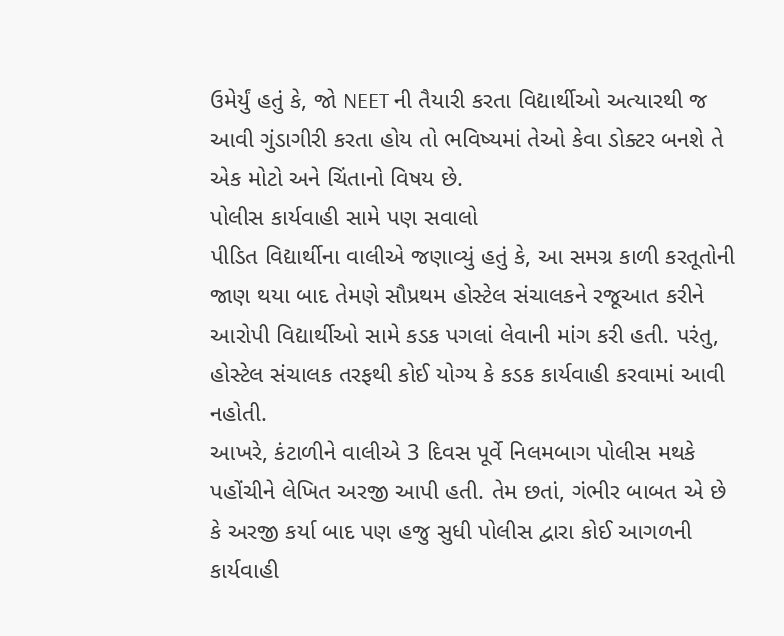ઉમેર્યું હતું કે, જો NEET ની તૈયારી કરતા વિદ્યાર્થીઓ અત્યારથી જ આવી ગુંડાગીરી કરતા હોય તો ભવિષ્યમાં તેઓ કેવા ડોક્ટર બનશે તે એક મોટો અને ચિંતાનો વિષય છે.
પોલીસ કાર્યવાહી સામે પણ સવાલો
પીડિત વિદ્યાર્થીના વાલીએ જણાવ્યું હતું કે, આ સમગ્ર કાળી કરતૂતોની જાણ થયા બાદ તેમણે સૌપ્રથમ હોસ્ટેલ સંચાલકને રજૂઆત કરીને આરોપી વિદ્યાર્થીઓ સામે કડક પગલાં લેવાની માંગ કરી હતી. પરંતુ, હોસ્ટેલ સંચાલક તરફથી કોઈ યોગ્ય કે કડક કાર્યવાહી કરવામાં આવી નહોતી.
આખરે, કંટાળીને વાલીએ 3 દિવસ પૂર્વે નિલમબાગ પોલીસ મથકે પહોંચીને લેખિત અરજી આપી હતી. તેમ છતાં, ગંભીર બાબત એ છે કે અરજી કર્યા બાદ પણ હજુ સુધી પોલીસ દ્વારા કોઈ આગળની કાર્યવાહી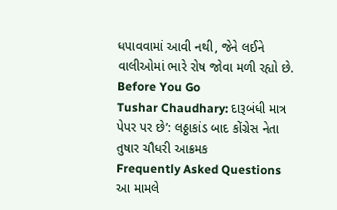ધપાવવામાં આવી નથી, જેને લઈને વાલીઓમાં ભારે રોષ જોવા મળી રહ્યો છે.
Before You Go
Tushar Chaudhary: દારૂબંધી માત્ર પેપર પર છે’: લઠ્ઠાકાંડ બાદ કોંગ્રેસ નેતા તુષાર ચૌધરી આક્રમક
Frequently Asked Questions
આ મામલે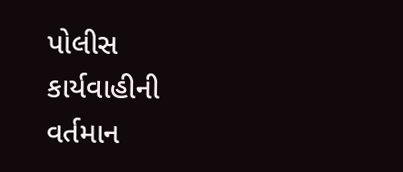પોલીસ કાર્યવાહીની વર્તમાન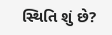સ્થિતિ શું છે?